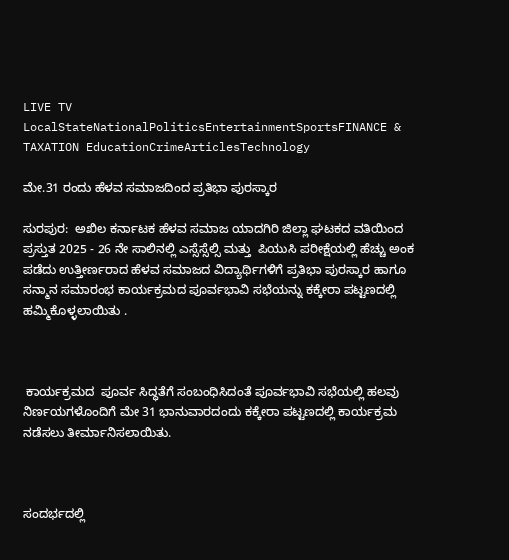LIVE TV LocalStateNationalPoliticsEntertainmentSportsFINANCE & TAXATION EducationCrimeArticlesTechnology

ಮೇ.31 ರಂದು ಹೆಳವ ಸಮಾಜದಿಂದ ಪ್ರತಿಭಾ ಪುರಸ್ಕಾರ

ಸುರಪುರ:  ಅಖಿಲ ಕರ್ನಾಟಕ ಹೆಳವ ಸಮಾಜ ಯಾದಗಿರಿ ಜಿಲ್ಲಾ ಘಟಕದ ವತಿಯಿಂದ  ಪ್ರಸ್ತುತ 2025 - 26 ನೇ ಸಾಲಿನಲ್ಲಿ ಎಸ್ಸೆಸ್ಸೆಲ್ಸಿ ಮತ್ತು  ಪಿಯುಸಿ ಪರೀಕ್ಷೆಯಲ್ಲಿ ಹೆಚ್ಚು ಅಂಕ ಪಡೆದು ಉತ್ತೀರ್ಣರಾದ ಹೆಳವ ಸಮಾಜದ ವಿದ್ಯಾರ್ಥಿಗಳಿಗೆ ಪ್ರತಿಭಾ ಪುರಸ್ಕಾರ ಹಾಗೂ ಸನ್ಮಾನ ಸಮಾರಂಭ ಕಾರ್ಯಕ್ರಮದ ಪೂರ್ವಭಾವಿ ಸಭೆಯನ್ನು ಕಕ್ಕೇರಾ ಪಟ್ಟಣದಲ್ಲಿ ಹಮ್ಮಿಕೊಳ್ಳಲಾಯಿತು .



 ಕಾರ್ಯಕ್ರಮದ  ಪೂರ್ವ ಸಿದ್ಧತೆಗೆ ಸಂಬಂಧಿಸಿದಂತೆ ಪೂರ್ವಭಾವಿ ಸಭೆಯಲ್ಲಿ ಹಲವು ನಿರ್ಣಯಗಳೊಂದಿಗೆ ಮೇ 31 ಭಾನುವಾರದಂದು ಕಕ್ಕೇರಾ ಪಟ್ಟಣದಲ್ಲಿ ಕಾರ್ಯಕ್ರಮ ನಡೆಸಲು ತೀರ್ಮಾನಿಸಲಾಯಿತು.



ಸಂದರ್ಭದಲ್ಲಿ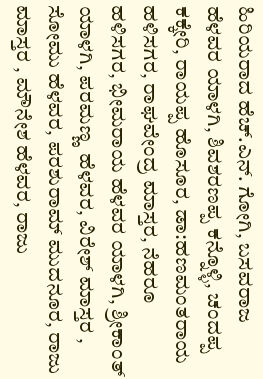ಹಿರಿಯರಾದ ಹೆಚ್.ಎನ್. ಗೋಗಿ, ಬಸವರಾಜ ಹೆಳವರ ಯಾಳಗಿ, ಶಿವಶರಣಪ್ಪ ಕನ್ನೊಳ್ಳಿ, ಚಂದಪ್ಪ ಕಕ್ಕೇರಿ, ರಾಯಪ್ಪ ಹೊಸೂರ, ಡಾ:ಹಣಮಂತರಾಯ ಹಳಿಸಗರ, ರಾಘವೇಂದ್ರ ಮಾಸ್ತರ, ನೆಹರೂ ಹಳಿಸಗರ, ಭೀಮರಾಯ ಹೆಳವರ ಯಾಳಗಿ, ಶ್ರೀಕಾಂತ್ ಯಾಳಗಿ, ಪರಮಣ್ಣ  ಹೆಳವರ, ವಿರೇಶ್ ಮಾಸ್ತರ , ಸೋಮು ಹೆಳವರ, ಪರಶುರಾಮ್ ಮುದನೂರ, ರಾಜು ಮಾಸ್ತರ , ಮೌನೇಶ ಹೆಳವರ, ರಾಜು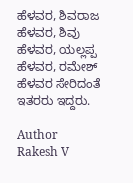ಹೆಳವರ, ಶಿವರಾಜ ಹೆಳವರ, ಶಿವು ಹೆಳವರ, ಯಲ್ಲಪ್ಪ ಹೆಳವರ, ರಮೇಶ್ ಹೆಳವರ ಸೇರಿದಂತೆ ಇತರರು ಇದ್ದರು.

Author
Rakesh V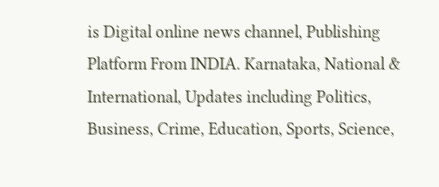is Digital online news channel, Publishing Platform From INDIA. Karnataka, National & International, Updates including Politics, Business, Crime, Education, Sports, Science,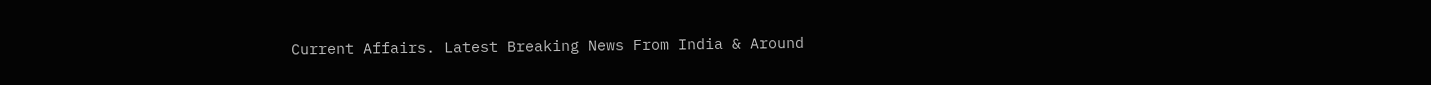Current Affairs. Latest Breaking News From India & Around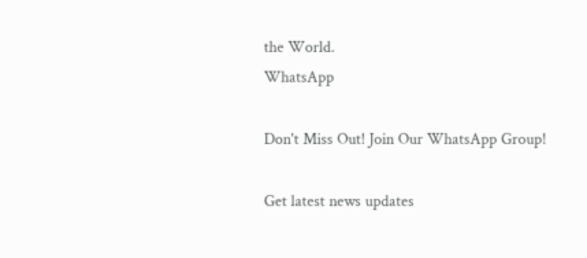the World.
WhatsApp

Don't Miss Out! Join Our WhatsApp Group!

Get latest news updates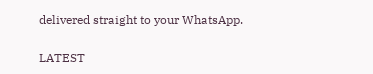delivered straight to your WhatsApp.

LATEST